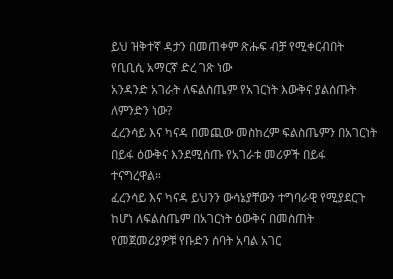ይህ ዝቅተኛ ዳታን በመጠቀም ጽሑፍ ብቻ የሚቀርብበት የቢቢሲ አማርኛ ድረ ገጽ ነው
አንዳንድ አገራት ለፍልስጤም የአገርነት እውቅና ያልሰጡት ለምንድን ነው?
ፈረንሳይ እና ካናዳ በመጪው መስከረም ፍልስጤምን በአገርነት በይፋ ዕውቅና እንደሚሰጡ የአገራቱ መሪዎች በይፋ ተናግረዋል።
ፈረንሳይ እና ካናዳ ይህንን ውሳኔያቸውን ተግባራዊ የሚያደርጉ ከሆነ ለፍልስጤም በአገርነት ዕውቅና በመስጠት የመጀመሪያዎቹ የቡድን ሰባት አባል አገር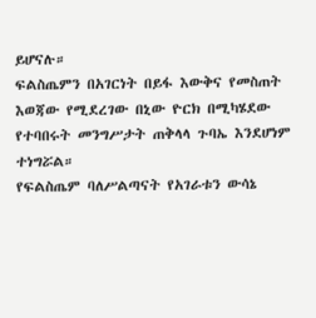ይሆናሉ።
ፍልስጤምን በአገርነት በይፋ እውቅና የመስጠት እወጃው የሚደረገው በኒው ዮርክ በሚካሄደው የተባበሩት መንግሥታት ጠቅላላ ጉባኤ እንደሆነም ተነግሯል።
የፍልስጤም ባለሥልጣናት የአገራቱን ውሳኔ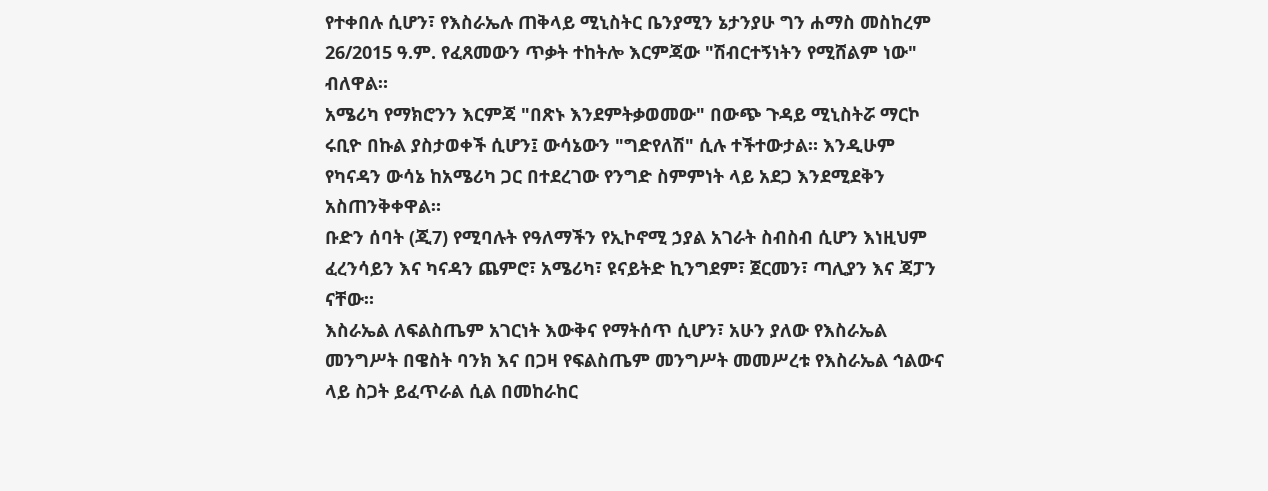የተቀበሉ ሲሆን፣ የእስራኤሉ ጠቅላይ ሚኒስትር ቤንያሚን ኔታንያሁ ግን ሐማስ መስከረም 26/2015 ዓ.ም. የፈጸመውን ጥቃት ተከትሎ እርምጃው "ሽብርተኝነትን የሚሸልም ነው" ብለዋል።
አሜሪካ የማክሮንን እርምጃ "በጽኑ እንደምትቃወመው" በውጭ ጉዳይ ሚኒስትሯ ማርኮ ሩቢዮ በኩል ያስታወቀች ሲሆን፤ ውሳኔውን "ግድየለሽ" ሲሉ ተችተውታል። እንዲሁም የካናዳን ውሳኔ ከአሜሪካ ጋር በተደረገው የንግድ ስምምነት ላይ አደጋ እንደሚደቅን አስጠንቅቀዋል።
ቡድን ሰባት (ጂ7) የሚባሉት የዓለማችን የኢኮኖሚ ኃያል አገራት ስብስብ ሲሆን እነዚህም ፈረንሳይን እና ካናዳን ጨምሮ፣ አሜሪካ፣ ዩናይትድ ኪንግደም፣ ጀርመን፣ ጣሊያን እና ጃፓን ናቸው።
እስራኤል ለፍልስጤም አገርነት እውቅና የማትሰጥ ሲሆን፣ አሁን ያለው የእስራኤል መንግሥት በዌስት ባንክ እና በጋዛ የፍልስጤም መንግሥት መመሥረቱ የእስራኤል ኅልውና ላይ ስጋት ይፈጥራል ሲል በመከራከር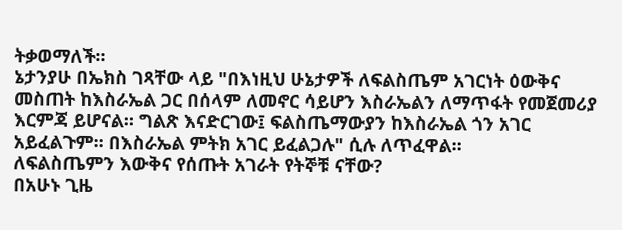ትቃወማለች።
ኔታንያሁ በኤክስ ገጻቸው ላይ "በእነዚህ ሁኔታዎች ለፍልስጤም አገርነት ዕውቅና መስጠት ከእስራኤል ጋር በሰላም ለመኖር ሳይሆን እስራኤልን ለማጥፋት የመጀመሪያ እርምጃ ይሆናል። ግልጽ እናድርገው፤ ፍልስጤማውያን ከእስራኤል ጎን አገር አይፈልጉም። በእስራኤል ምትክ አገር ይፈልጋሉ" ሲሉ ለጥፈዋል።
ለፍልስጤምን እውቅና የሰጡት አገራት የትኞቹ ናቸው?
በአሁኑ ጊዜ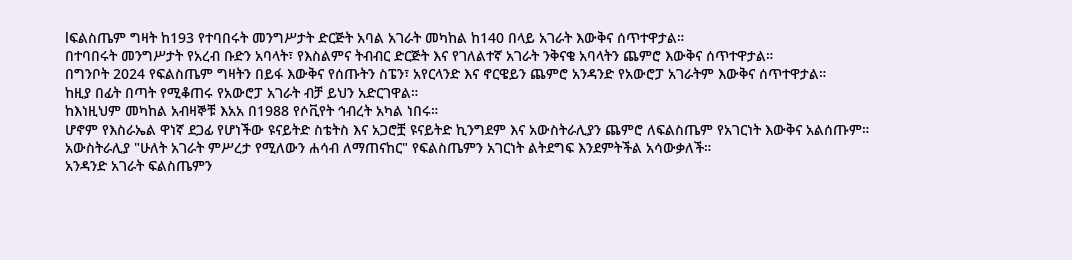lፍልስጤም ግዛት ከ193 የተባበሩት መንግሥታት ድርጅት አባል አገራት መካከል ከ140 በላይ አገራት እውቅና ሰጥተዋታል።
በተባበሩት መንግሥታት የአረብ ቡድን አባላት፣ የእስልምና ትብብር ድርጅት እና የገለልተኛ አገራት ንቅናቄ አባላትን ጨምሮ እውቅና ሰጥተዋታል።
በግንቦት 2024 የፍልስጤም ግዛትን በይፋ እውቅና የሰጡትን ስፔን፣ አየርላንድ እና ኖርዌይን ጨምሮ አንዳንድ የአውሮፓ አገራትም እውቅና ሰጥተዋታል።
ከዚያ በፊት በጣት የሚቆጠሩ የአውሮፓ አገራት ብቻ ይህን አድርገዋል።
ከእነዚህም መካከል አብዛኞቹ እአአ በ1988 የሶቪየት ኅብረት አካል ነበሩ።
ሆኖም የእስራኤል ዋነኛ ደጋፊ የሆነችው ዩናይትድ ስቴትስ እና አጋሮቿ ዩናይትድ ኪንግደም እና አውስትራሊያን ጨምሮ ለፍልስጤም የአገርነት እውቅና አልሰጡም።
አውስትራሊያ "ሁለት አገራት ምሥረታ የሚለውን ሐሳብ ለማጠናከር" የፍልስጤምን አገርነት ልትደግፍ እንደምትችል አሳውቃለች።
አንዳንድ አገራት ፍልስጤምን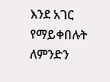እንደ አገር የማይቀበሉት ለምንድን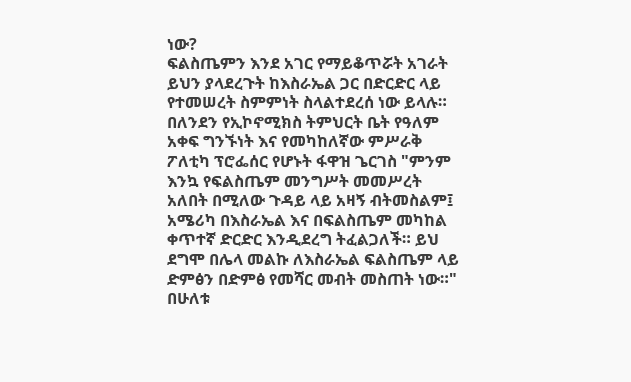ነው?
ፍልስጤምን እንደ አገር የማይቆጥሯት አገራት ይህን ያላደረጉት ከእስራኤል ጋር በድርድር ላይ የተመሠረት ስምምነት ስላልተደረሰ ነው ይላሉ።
በለንደን የኢኮኖሚክስ ትምህርት ቤት የዓለም አቀፍ ግንኙነት እና የመካከለኛው ምሥራቅ ፖለቲካ ፕሮፌሰር የሆኑት ፋዋዝ ጌርገስ "ምንም እንኳ የፍልስጤም መንግሥት መመሥረት አለበት በሚለው ጉዳይ ላይ አዛኝ ብትመስልም፤ አሜሪካ በእስራኤል እና በፍልስጤም መካከል ቀጥተኛ ድርድር እንዲደረግ ትፈልጋለች። ይህ ደግሞ በሌላ መልኩ ለእስራኤል ፍልስጤም ላይ ድምፅን በድምፅ የመሻር መብት መስጠት ነው።"
በሁለቱ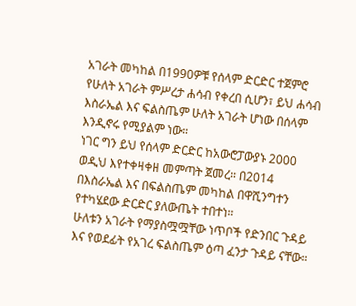አገራት መካከል በ1990ዎቹ የሰላም ድርድር ተጀምሮ የሁለት አገራት ምሥረታ ሐሳብ የቀረበ ሲሆን፣ ይህ ሐሳብ እስራኤል እና ፍልስጤም ሁለት አገራት ሆነው በሰላም እንዲኖሩ የሚያልም ነው።
ነገር ግን ይህ የሰላም ድርድር ከአውሮፓውያኑ 2000 ወዲህ እየተቀዛቀዘ መምጣት ጀመረ። በ2014 በእስራኤል እና በፍልስጤም መካከል በዋሺንግተን የተካሄደው ድርድር ያለውጤት ተበተነ።
ሁለቱን አገራት የማያስሟሟቸው ነጥቦች የድንበር ጉዳይ እና የወደፊት የአገረ ፍልስጤም ዕጣ ፈንታ ጉዳይ ናቸው።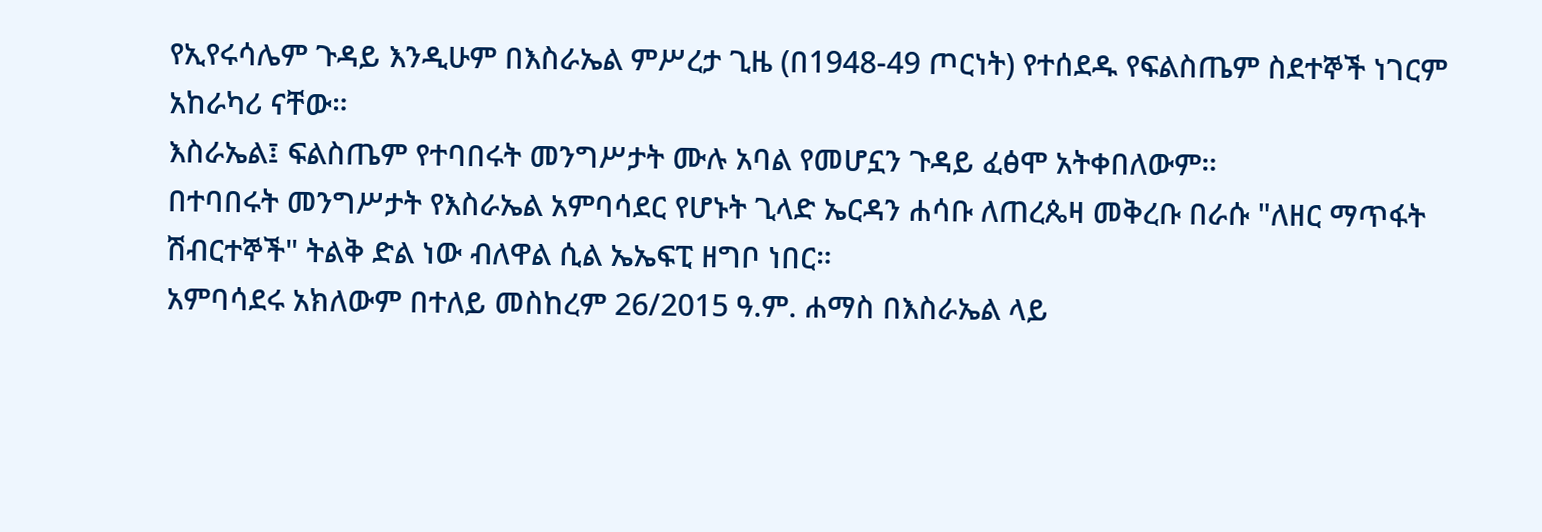የኢየሩሳሌም ጉዳይ እንዲሁም በእስራኤል ምሥረታ ጊዜ (በ1948-49 ጦርነት) የተሰደዱ የፍልስጤም ስደተኞች ነገርም አከራካሪ ናቸው።
እስራኤል፤ ፍልስጤም የተባበሩት መንግሥታት ሙሉ አባል የመሆኗን ጉዳይ ፈፅሞ አትቀበለውም።
በተባበሩት መንግሥታት የእስራኤል አምባሳደር የሆኑት ጊላድ ኤርዳን ሐሳቡ ለጠረጴዛ መቅረቡ በራሱ "ለዘር ማጥፋት ሽብርተኞች" ትልቅ ድል ነው ብለዋል ሲል ኤኤፍፒ ዘግቦ ነበር።
አምባሳደሩ አክለውም በተለይ መስከረም 26/2015 ዓ.ም. ሐማስ በእስራኤል ላይ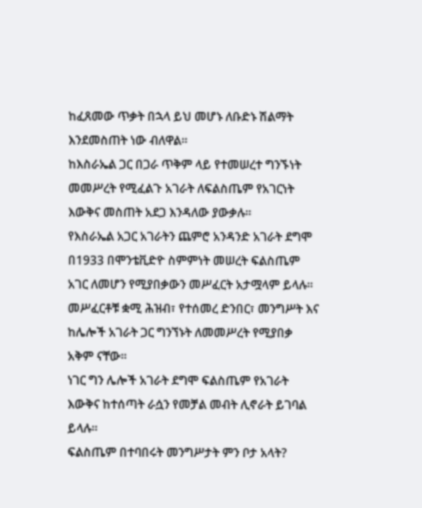ከፈጸመው ጥቃት በኋላ ይህ መሆኑ ለቡድኑ ሽልማት እንደመስጠት ነው ብለዋል።
ከእስራኤል ጋር በጋራ ጥቅም ላይ የተመሠረተ ግንኙነት መመሥረት የሚፈልጉ አገራት ለፍልስጤም የአገርነት እውቅና መስጠት አደጋ እንዳለው ያውቃሉ።
የእስራኤል አጋር አገራትን ጨምሮ አንዳንድ አገራት ደግሞ በ1933 በሞንቴቪድዮ ስምምነት መሠረት ፍልስጤም አገር ለመሆን የሚያበቃውን መሥፈርት አታሟላም ይላሉ።
መሥፈርቶቹ ቋሚ ሕዝብ፣ የተሰመረ ድንበር፣ መንግሥት እና ከሌሎች አገራት ጋር ግንኘኑት ለመመሥረት የሚያበቃ አቅም ናቸው።
ነገር ግን ሌሎች አገራት ደግሞ ፍልስጤም የአገራት እውቅና ከተሰጣት ራሷን የመቻል መብት ሊኖራት ይገባል ይላሉ።
ፍልስጤም በተባበሩት መንግሥታት ምን ቦታ አላት?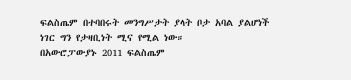ፍልስጤም በተባበሩት መንግሥታት ያላት ቦታ አባል ያልሆነች ነገር ግን የታዛቢነት ሚና የሚል ነው።
በአውሮፓውያኑ 2011 ፍልስጤም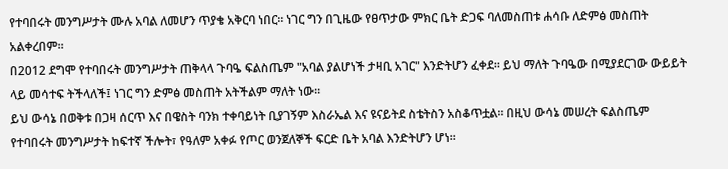የተባበሩት መንግሥታት ሙሉ አባል ለመሆን ጥያቄ አቅርባ ነበር። ነገር ግን በጊዜው የፀጥታው ምክር ቤት ድጋፍ ባለመስጠቱ ሐሳቡ ለድምፅ መስጠት አልቀረበም።
በ2012 ደግሞ የተባበሩት መንግሥታት ጠቅላላ ጉባዔ ፍልስጤም "አባል ያልሆነች ታዛቢ አገር" እንድትሆን ፈቀደ። ይህ ማለት ጉባዔው በሚያደርገው ውይይት ላይ መሳተፍ ትችላለች፤ ነገር ግን ድምፅ መስጠት አትችልም ማለት ነው።
ይህ ውሳኔ በወቅቱ በጋዛ ሰርጥ እና በዌስት ባንክ ተቀባይነት ቢያገኝም እስራኤል እና ዩናይትደ ስቴትስን አስቆጥቷል። በዚህ ውሳኔ መሠረት ፍልስጤም የተባበሩት መንግሥታት ከፍተኛ ችሎት፣ የዓለም አቀፉ የጦር ወንጀለኞች ፍርድ ቤት አባል እንድትሆን ሆነ።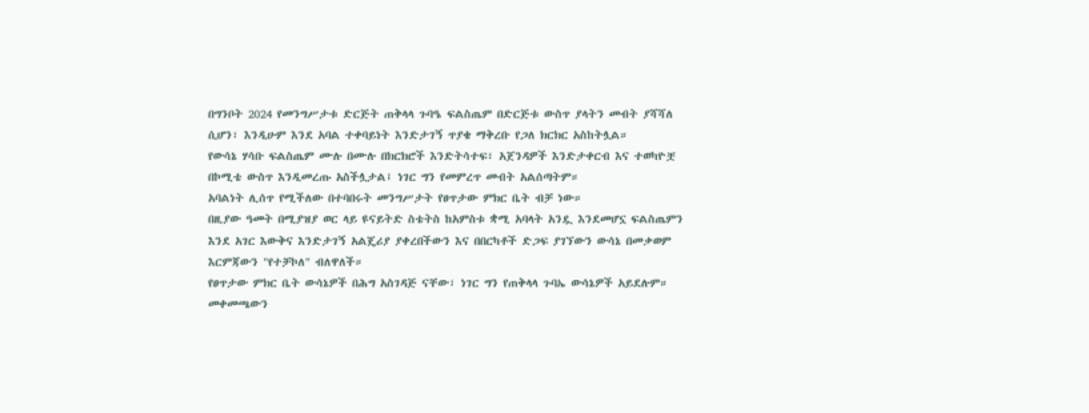በግንቦት 2024 የመንግሥታቱ ድርጅት ጠቅላላ ጉባዔ ፍልስጤም በድርጅቱ ውስጥ ያላትን መብት ያሻሻለ ሲሆን፣ እንዲሁም እንደ አባል ተቀባይነት እንድታገኝ ጥያቄ ማቅረቡ የጋለ ክርክር አስከትሏል።
የውሳኔ ሃሳቡ ፍልስጤም ሙሉ በሙሉ በክርክሮች እንድትሳተፍ፣ አጀንዳዎች እንድታቀርብ እና ተወካዮቿ በኮሚቴ ውስጥ እንዲመረጡ አስችሏታል፤ ነገር ግን የመምረጥ መብት አልሰጣትም።
አባልነት ሊሰጥ የሚችለው በተባበሩት መንግሥታት የፀጥታው ምክር ቤት ብቻ ነው።
በዚያው ዓመት በሚያዝያ ወር ላይ ዩናይትድ ስቴትስ ከአምስቱ ቋሚ አባላት አንዷ እንደመሆኗ ፍልስጤምን እንደ አገር እውቅና እንድታገኝ አልጄሪያ ያቀረበችውን እና በበርካቶች ድጋፍ ያገኘውን ውሳኔ በመቃወም እርምጃውን "የተቻኮለ" ብለዋለች።
የፀጥታው ምክር ቤት ውሳኔዎች በሕግ አስገዳጅ ናቸው፣ ነገር ግን የጠቅላላ ጉባኤ ውሳኔዎች አይደሉም።
መቀመጫውን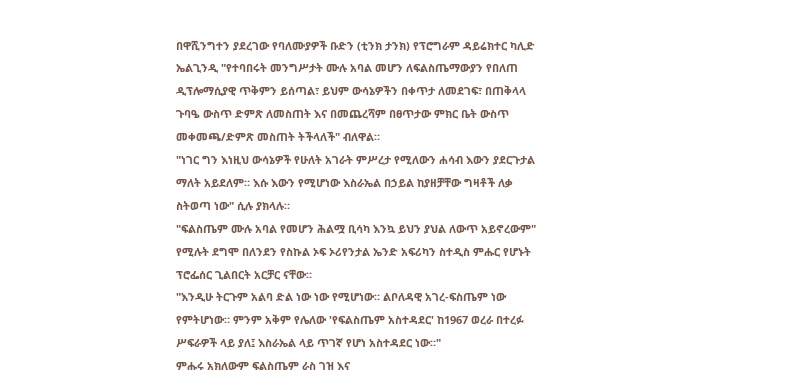በዋሺንግተን ያደረገው የባለሙያዎች ቡድን (ቲንክ ታንክ) የፕሮግራም ዳይሬክተር ካሊድ ኤልጊንዲ "የተባበሩት መንግሥታት ሙሉ አባል መሆን ለፍልስጤማውያን የበለጠ ዲፕሎማሲያዊ ጥቅምን ይሰጣል፣ ይህም ውሳኔዎችን በቀጥታ ለመደገፍ፣ በጠቅላላ ጉባዔ ውስጥ ድምጽ ለመስጠት እና በመጨረሻም በፀጥታው ምክር ቤት ውስጥ መቀመጫ/ድምጽ መስጠት ትችላለች" ብለዋል።
"ነገር ግን እነዚህ ውሳኔዎች የሁለት አገራት ምሥረታ የሚለውን ሐሳብ እውን ያደርጉታል ማለት አይደለም። እሱ እውን የሚሆነው እስራኤል በኃይል ከያዘቻቸው ግዛቶች ለቃ ስትወጣ ነው" ሲሉ ያክላሉ።
"ፍልስጤም ሙሉ አባል የመሆን ሕልሟ ቢሳካ እንኳ ይህን ያህል ለውጥ አይኖረውም" የሚሉት ደግሞ በለንደን የስኩል ኦፍ ኦሪየንታል ኤንድ አፍሪካን ስተዲስ ምሑር የሆኑት ፕሮፌሰር ጊልበርት አርቻር ናቸው።
"እንዲሁ ትርጉም አልባ ድል ነው ነው የሚሆነው። ልቦለዳዊ አገረ-ፍስጤም ነው የምትሆነው። ምንም አቅም የሌለው 'የፍልስጤም አስተዳደር' ከ1967 ወረራ በተረፉ ሥፍራዎች ላይ ያለ፤ እስራኤል ላይ ጥገኛ የሆነ አስተዳደር ነው።"
ምሑሩ አክለውም ፍልስጤም ራስ ገዝ እና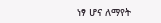ነፃ ሆና ለማየት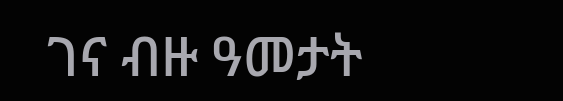ገና ብዙ ዓመታት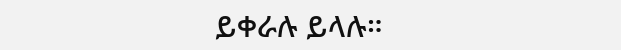ይቀራሉ ይላሉ።